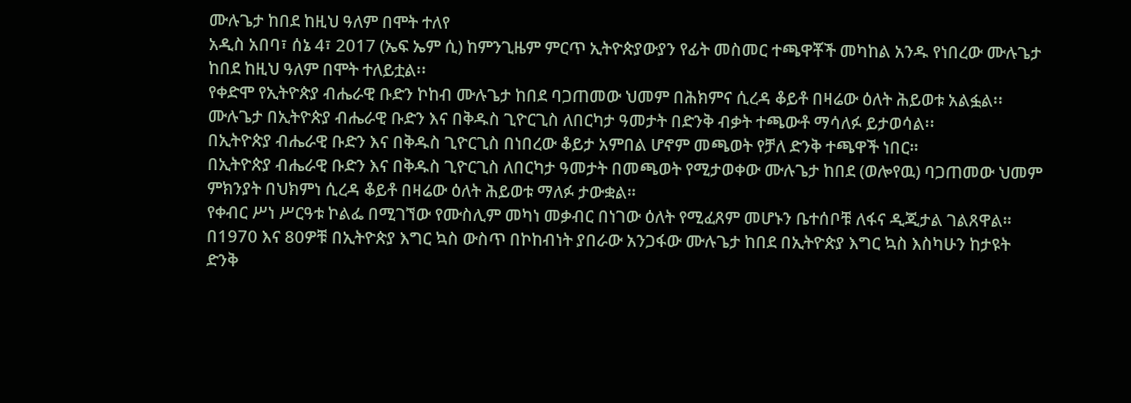ሙሉጌታ ከበደ ከዚህ ዓለም በሞት ተለየ
አዲስ አበባ፣ ሰኔ 4፣ 2017 (ኤፍ ኤም ሲ) ከምንጊዜም ምርጥ ኢትዮጵያውያን የፊት መስመር ተጫዋቾች መካከል አንዱ የነበረው ሙሉጌታ ከበደ ከዚህ ዓለም በሞት ተለይቷል፡፡
የቀድሞ የኢትዮጵያ ብሔራዊ ቡድን ኮከብ ሙሉጌታ ከበደ ባጋጠመው ህመም በሕክምና ሲረዳ ቆይቶ በዛሬው ዕለት ሕይወቱ አልፏል፡፡
ሙሉጌታ በኢትዮጵያ ብሔራዊ ቡድን እና በቅዱስ ጊዮርጊስ ለበርካታ ዓመታት በድንቅ ብቃት ተጫውቶ ማሳለፉ ይታወሳል፡፡
በኢትዮጵያ ብሔራዊ ቡድን እና በቅዱስ ጊዮርጊስ በነበረው ቆይታ አምበል ሆኖም መጫወት የቻለ ድንቅ ተጫዋች ነበር።
በኢትዮጵያ ብሔራዊ ቡድን እና በቅዱስ ጊዮርጊስ ለበርካታ ዓመታት በመጫወት የሚታወቀው ሙሉጌታ ከበደ (ወሎየዉ) ባጋጠመው ህመም ምክንያት በህክምነ ሲረዳ ቆይቶ በዛሬው ዕለት ሕይወቱ ማለፉ ታውቋል።
የቀብር ሥነ ሥርዓቱ ኮልፌ በሚገኘው የሙስሊም መካነ መቃብር በነገው ዕለት የሚፈጸም መሆኑን ቤተሰቦቹ ለፋና ዲጂታል ገልጸዋል።
በ1970 እና 80ዎቹ በኢትዮጵያ እግር ኳስ ውስጥ በኮከብነት ያበራው አንጋፋው ሙሉጌታ ከበደ በኢትዮጵያ እግር ኳስ እስካሁን ከታዩት ድንቅ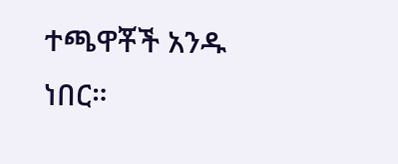ተጫዋቾች አንዱ ነበር።